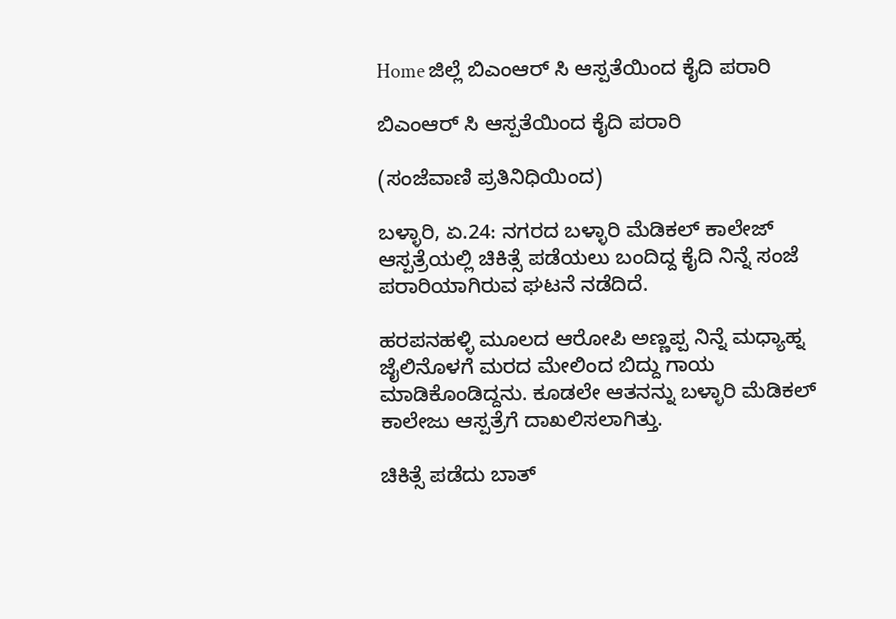Home ಜಿಲ್ಲೆ ಬಿಎಂಆರ್ ಸಿ ಆಸ್ಪತೆಯಿಂದ ಕೈದಿ ಪರಾರಿ

ಬಿಎಂಆರ್ ಸಿ ಆಸ್ಪತೆಯಿಂದ ಕೈದಿ ಪರಾರಿ

(ಸಂಜೆವಾಣಿ ಪ್ರತಿನಿಧಿಯಿಂದ)

ಬಳ್ಳಾರಿ, ಏ.24: ನಗರದ ಬಳ್ಳಾರಿ ಮೆಡಿಕಲ್ ಕಾಲೇಜ್ ಆಸ್ಪತ್ರೆಯಲ್ಲಿ ಚಿಕಿತ್ಸೆ ಪಡೆಯಲು ಬಂದಿದ್ದ ಕೈದಿ ನಿನ್ನೆ ಸಂಜೆ ಪರಾರಿಯಾಗಿರುವ ಘಟನೆ ನಡೆದಿದೆ.

ಹರಪನಹಳ್ಳಿ ಮೂಲದ ಆರೋಪಿ ಅಣ್ಣಪ್ಪ ನಿನ್ನೆ ಮಧ್ಯಾಹ್ನ ಜೈಲಿನೊಳಗೆ ಮರದ ಮೇಲಿಂದ ಬಿದ್ದು ಗಾಯ ಮಾಡಿಕೊಂಡಿದ್ದನು. ಕೂಡಲೇ ಆತನನ್ನು ಬಳ್ಳಾರಿ ಮೆಡಿಕಲ್ ಕಾಲೇಜು ಆಸ್ಪತ್ರೆಗೆ ದಾಖಲಿಸಲಾಗಿತ್ತು.

ಚಿಕಿತ್ಸೆ ಪಡೆದು ಬಾತ್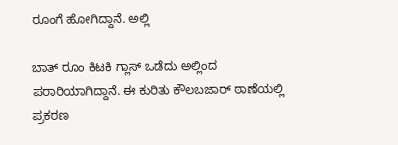ರೂಂಗೆ ಹೋಗಿದ್ದಾನೆ. ಅಲ್ಲಿ

ಬಾತ್ ರೂಂ ಕಿಟಕಿ ಗ್ಲಾಸ್ ಒಡೆದು ಅಲ್ಲಿಂದ ಪರಾರಿಯಾಗಿದ್ದಾನೆ. ಈ ಕುರಿತು ಕೌಲಬಜಾರ್ ಠಾಣೆಯಲ್ಲಿ ಪ್ರಕರಣ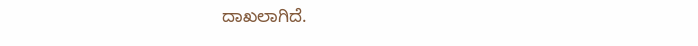ದಾಖಲಾಗಿದೆ.